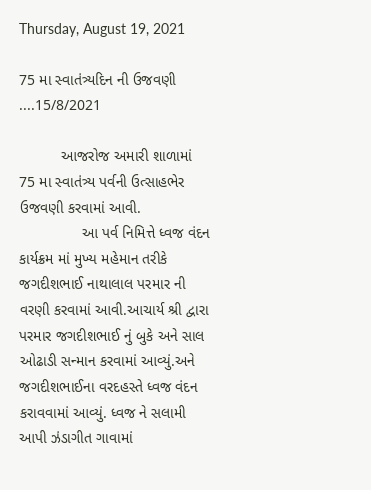Thursday, August 19, 2021

75 મા સ્વાતંત્ર્યદિન ની ઉજવણી ....15/8/2021

          આજરોજ અમારી શાળામાં 75 મા સ્વાતંત્ર્ય પર્વની ઉત્સાહભેર ઉજવણી કરવામાં આવી.
               આ પર્વ નિમિત્તે ધ્વજ વંદન કાર્યક્રમ માં મુખ્ય મહેમાન તરીકે જગદીશભાઈ નાથાલાલ પરમાર ની વરણી કરવામાં આવી.આચાર્ય શ્રી દ્વારા પરમાર જગદીશભાઈ નું બુકે અને સાલ ઓઢાડી સન્માન કરવામાં આવ્યું.અને જગદીશભાઈના વરદહસ્તે ધ્વજ વંદન કરાવવામાં આવ્યું. ધ્વજ ને સલામી આપી ઝંડાગીત ગાવામાં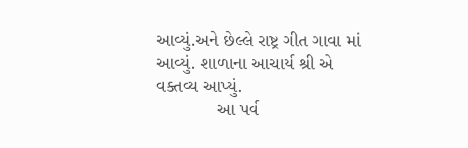આવ્યું.અને છેલ્લે રાષ્ટ્ર ગીત ગાવા માં આવ્યું. શાળાના આચાર્ય શ્રી એ વક્તવ્ય આપ્યું.
            આ પર્વ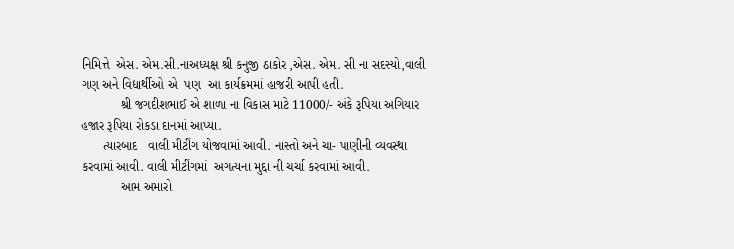નિમિત્તે  એસ. એમ.સી.નાઅધ્યક્ષ શ્રી કનુજી ઠાકોર ,એસ. એમ. સી ના સદસ્યો,વાલી ગણ અને વિદ્યાર્થીઓ એ  પણ  આ કાર્યક્રમમાં હાજરી આપી હતી.
           શ્રી જગદીશભાઈ એ શાળા ના વિકાસ માટે 11000/- અંકે રૂપિયા અગિયાર હજાર રૂપિયા રોકડા દાનમાં આપ્યા.
      ત્યારબાદ   વાલી મીટીંગ યોજવામાં આવી. નાસ્તો અને ચા- પાણીની વ્યવસ્થા કરવામાં આવી. વાલી મીટીંગમાં  અગત્યના મુદ્દા ની ચર્ચા કરવામાં આવી.
           આમ અમારો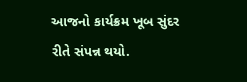આજનો કાર્યક્રમ ખૂબ સુંદર રીતે સંપન્ન થયો.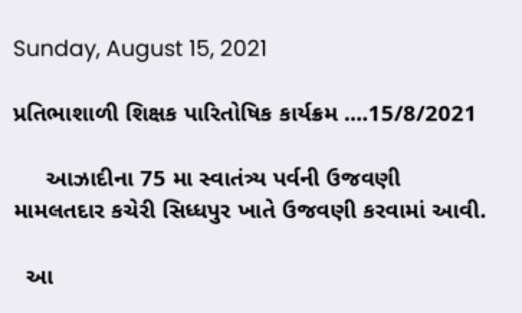Sunday, August 15, 2021

પ્રતિભાશાળી શિક્ષક પારિતોષિક કાર્યક્રમ ....15/8/2021

     આઝાદીના 75 મા સ્વાતંત્ર્ય પર્વની ઉજવણી મામલતદાર કચેરી સિધ્ધપુર ખાતે ઉજવણી કરવામાં આવી.

  આ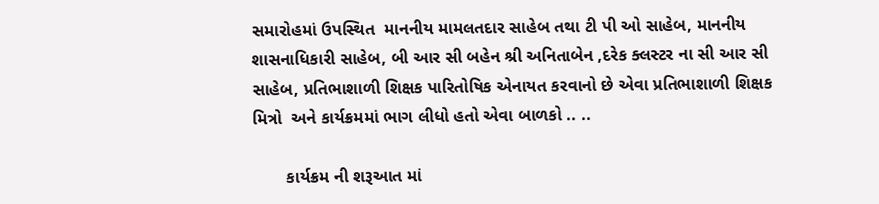સમારોહમાં ઉપસ્થિત  માનનીય મામલતદાર સાહેબ તથા ટી પી ઓ સાહેબ, માનનીય શાસનાધિકારી સાહેબ, બી આર સી બહેન શ્રી અનિતાબેન ,દરેક ક્લસ્ટર ના સી આર સી સાહેબ, પ્રતિભાશાળી શિક્ષક પારિતોષિક એનાયત કરવાનો છે એવા પ્રતિભાશાળી શિક્ષક મિત્રો  અને કાર્યક્રમમાં ભાગ લીધો હતો એવા બાળકો .. ..

       કાર્યક્રમ ની શરૂઆત માં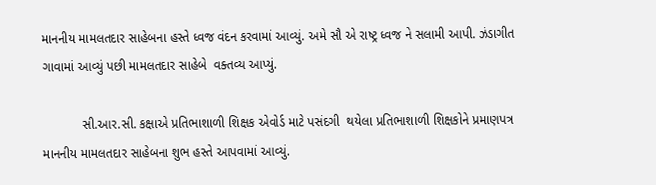માનનીય મામલતદાર સાહેબના હસ્તે ધ્વજ વંદન કરવામાં આવ્યું. અમે સૌ એ રાષ્ટ્ર ધ્વજ ને સલામી આપી. ઝંડાગીત ગાવામાં આવ્યું પછી મામલતદાર સાહેબે  વક્તવ્ય આપ્યું.

           સી.આર.સી. કક્ષાએ પ્રતિભાશાળી શિક્ષક એવોર્ડ માટે પસંદગી  થયેલા પ્રતિભાશાળી શિક્ષકોને પ્રમાણપત્ર માનનીય મામલતદાર સાહેબના શુભ હસ્તે આપવામાં આવ્યું.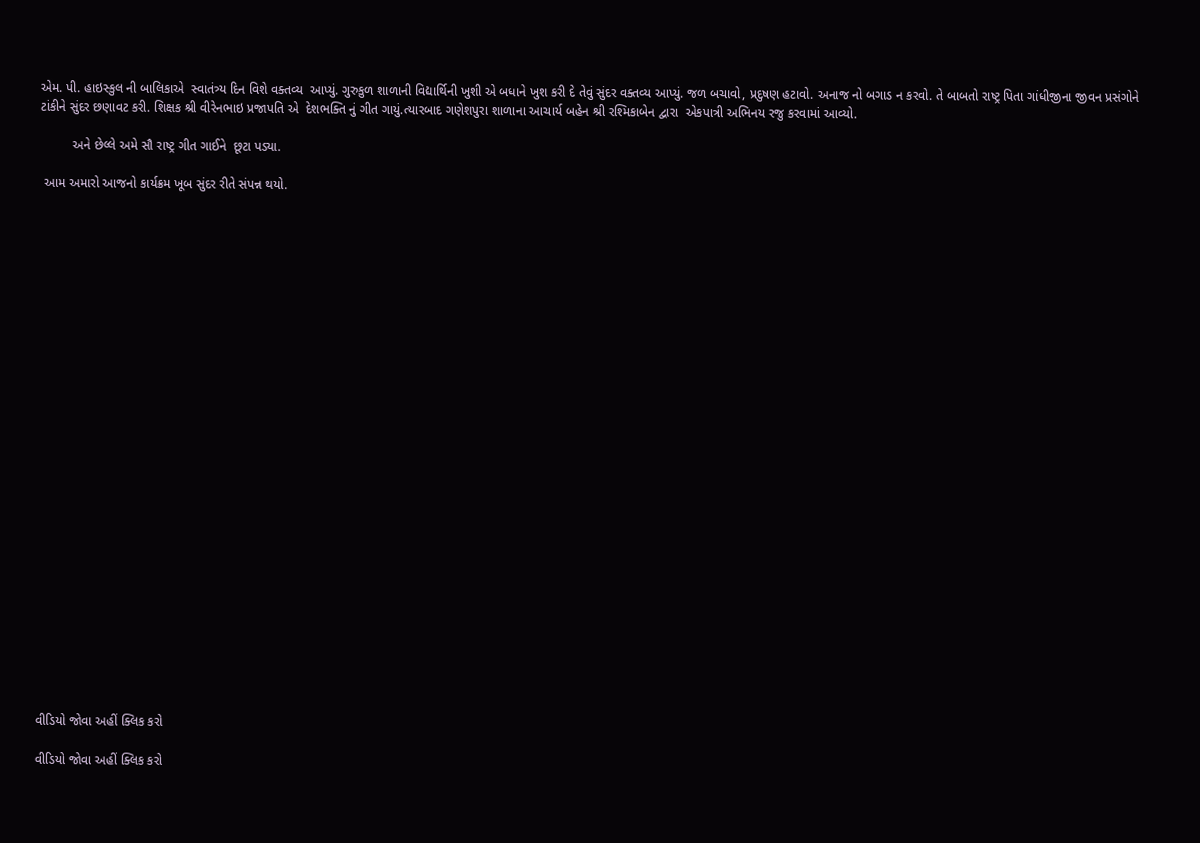એમ. પી. હાઇસ્કુલ ની બાલિકાએ  સ્વાતંત્ર્ય દિન વિશે વક્તવ્ય  આપ્યું. ગુરુકુળ શાળાની વિદ્યાર્થિની ખુશી એ બધાને ખુશ કરી દે તેવું સુંદર વક્તવ્ય આપ્યું. જળ બચાવો, પ્રદુષણ હટાવો. અનાજ નો બગાડ ન કરવો. તે બાબતો રાષ્ટ્ર પિતા ગાંધીજીના જીવન પ્રસંગોને ટાંકીને સુંદર છણાવટ કરી. શિક્ષક શ્રી વીરેનભાઇ પ્રજાપતિ એ  દેશભક્તિ નું ગીત ગાયું.ત્યારબાદ ગણેશપુરા શાળાના આચાર્ય બહેન શ્રી રશ્મિકાબેન દ્વારા  એકપાત્રી અભિનય રજુ કરવામાં આવ્યો.

         અને છેલ્લે અમે સૌ રાષ્ટ્ર ગીત ગાઈને  છૂટા પડ્યા.

 આમ અમારો આજનો કાર્યક્રમ ખૂબ સુંદર રીતે સંપન્ન થયો.



























વીડિયો જોવા અહીં ક્લિક કરો

વીડિયો જોવા અહીં ક્લિક કરો